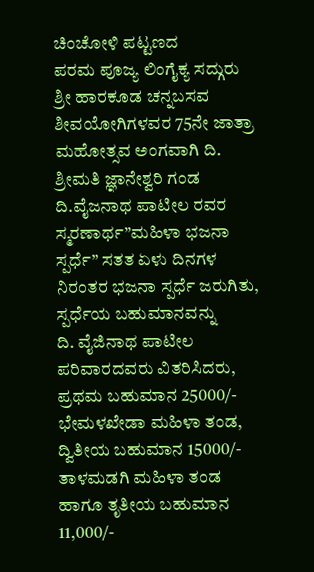ಚಿಂಚೋಳಿ ಪಟ್ಟಣದ
ಪರಮ ಪೂಜ್ಯ ಲಿಂಗೈಕ್ಯ ಸದ್ಗುರು ಶ್ರೀ ಹಾರಕೂಡ ಚನ್ನಬಸವ ಶೀವಯೋಗಿಗಳವರ 75ನೇ ಜಾತ್ರಾ ಮಹೋತ್ಸವ ಅಂಗವಾಗಿ ದಿ. ಶ್ರೀಮತಿ ಜ್ಞಾನೇಶ್ವರಿ ಗಂಡ ದಿ.ವೈಜನಾಥ ಪಾಟೀಲ ರವರ ಸ್ಮರಣಾರ್ಥ”ಮಹಿಳಾ ಭಜನಾ ಸ್ಪರ್ಧೆ” ಸತತ ಏಳು ದಿನಗಳ ನಿರಂತರ ಭಜನಾ ಸ್ಪರ್ಧೆ ಜರುಗಿತು, ಸ್ಪರ್ಧೆಯ ಬಹುಮಾನವನ್ನು
ದಿ. ವೈಜಿನಾಥ ಪಾಟೀಲ ಪರಿವಾರದವರು ವಿತರಿಸಿದರು,
ಪ್ರಥಮ ಬಹುಮಾನ 25000/- ಭೇಮಳಖೇಡಾ ಮಹಿಳಾ ತಂಡ, ದ್ವಿತೀಯ ಬಹುಮಾನ 15000/- ತಾಳಮಡಗಿ ಮಹಿಳಾ ತಂಡ ಹಾಗೂ ತೃತೀಯ ಬಹುಮಾನ 11,000/-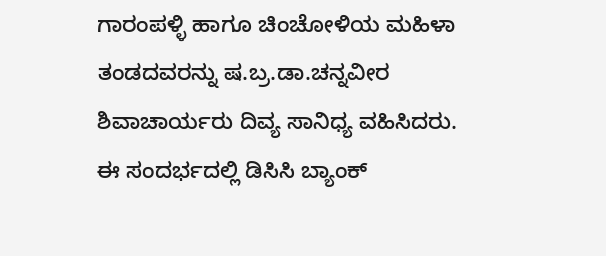ಗಾರಂಪಳ್ಳಿ ಹಾಗೂ ಚಿಂಚೋಳಿಯ ಮಹಿಳಾ ತಂಡದವರನ್ನು ಷ.ಬ್ರ.ಡಾ.ಚನ್ನವೀರ ಶಿವಾಚಾರ್ಯರು ದಿವ್ಯ ಸಾನಿಧ್ಯ ವಹಿಸಿದರು.
ಈ ಸಂದರ್ಭದಲ್ಲಿ ಡಿಸಿಸಿ ಬ್ಯಾಂಕ್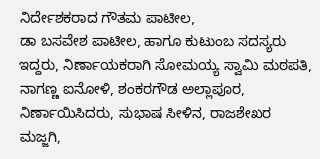ನಿರ್ದೇಶಕರಾದ ಗೌತಮ ಪಾಟೀಲ,
ಡಾ ಬಸವೇಶ ಪಾಟೀಲ, ಹಾಗೂ ಕುಟುಂಬ ಸದಸ್ಯರು ಇದ್ದರು, ನಿರ್ಣಾಯಕರಾಗಿ ಸೋಮಯ್ಯ ಸ್ವಾಮಿ ಮಠಪತಿ, ನಾಗಣ್ಣ ಐನೋಳಿ, ಶಂಕರಗೌಡ ಅಲ್ಲಾಪೂರ, ನಿರ್ಣಾಯಿಸಿದರು, ಸುಭಾಷ ಸೀಳಿನ, ರಾಜಶೇಖರ ಮಜ್ಜಗಿ,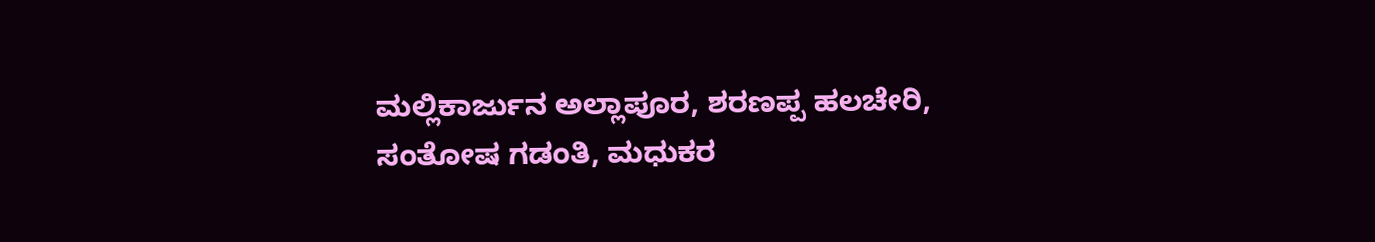ಮಲ್ಲಿಕಾರ್ಜುನ ಅಲ್ಲಾಪೂರ, ಶರಣಪ್ಪ ಹಲಚೇರಿ, ಸಂತೋಷ ಗಡಂತಿ, ಮಧುಕರ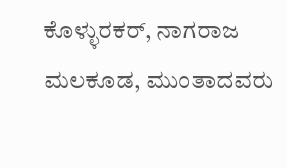ಕೊಳ್ಳುರಕರ್, ನಾಗರಾಜ ಮಲಕೂಡ, ಮುಂತಾದವರು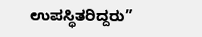ಉಪಸ್ಥಿತರಿದ್ದರು”